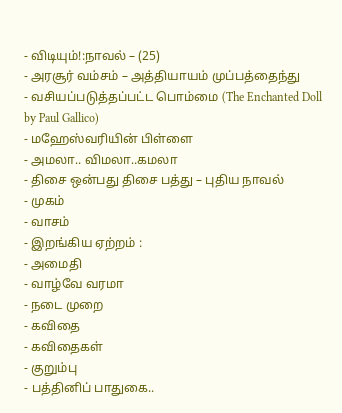- விடியும்!:நாவல் – (25)
- அரசூர் வம்சம் – அத்தியாயம் முப்பத்தைந்து
- வசியப்படுத்தப்பட்ட பொம்மை (The Enchanted Doll by Paul Gallico)
- மஹேஸ்வரியின் பிள்ளை
- அமலா.. விமலா..கமலா
- திசை ஒன்பது திசை பத்து – புதிய நாவல்
- முகம்
- வாசம்
- இறங்கிய ஏற்றம் :
- அமைதி
- வாழ்வே வரமா
- நடை முறை
- கவிதை
- கவிதைகள்
- குறும்பு
- பத்தினிப் பாதுகை..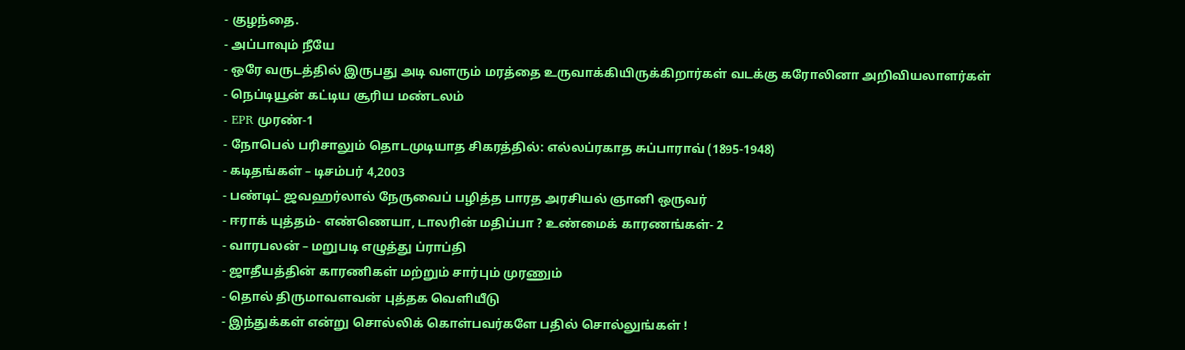- குழந்தை.
- அப்பாவும் நீயே
- ஒரே வருடத்தில் இருபது அடி வளரும் மரத்தை உருவாக்கியிருக்கிறார்கள் வடக்கு கரோலினா அறிவியலாளர்கள்
- நெப்டியூன் கட்டிய சூரிய மண்டலம்
- EPR முரண்-1
- நோபெல் பரிசாலும் தொடமுடியாத சிகரத்தில்: எல்லப்ரகாத சுப்பாராவ் (1895-1948)
- கடிதங்கள் – டிசம்பர் 4,2003
- பண்டிட் ஜவஹர்லால் நேருவைப் பழித்த பாரத அரசியல் ஞானி ஒருவர்
- ஈராக் யுத்தம்- எண்ணெயா, டாலரின் மதிப்பா ? உண்மைக் காரணங்கள்- 2
- வாரபலன் – மறுபடி எழுத்து ப்ராப்தி
- ஜாதீயத்தின் காரணிகள் மற்றும் சார்பும் முரணும்
- தொல் திருமாவளவன் புத்தக வெளியீடு
- இந்துக்கள் என்று சொல்லிக் கொள்பவர்களே பதில் சொல்லுங்கள் !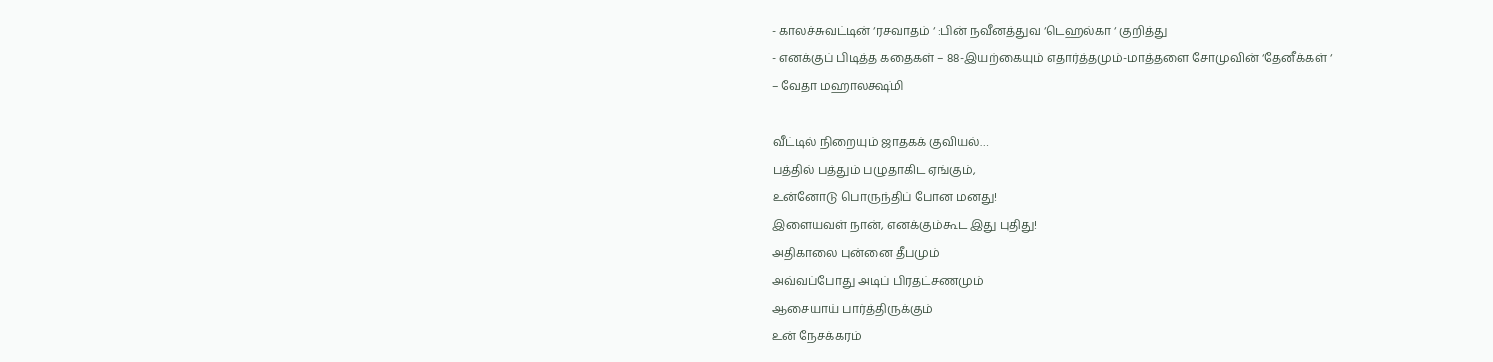- காலச்சுவட்டின் ‘ரசவாதம் ‘ :பின் நவீனத்துவ ‘டெஹல்கா ‘ குறித்து
- எனக்குப் பிடித்த கதைகள் – 88-இயற்கையும் எதார்த்தமும்-மாத்தளை சோமுவின் ‘தேனீக்கள் ‘
– வேதா மஹாலக்ஷ்மி

வீட்டில் நிறையும் ஜாதகக் குவியல்…
பத்தில் பத்தும் பழுதாகிட ஏங்கும்,
உன்னோடு பொருந்திப் போன மனது!
இளையவள் நான், எனக்கும்கூட இது புதிது!
அதிகாலை புன்னை தீபமும்
அவ்வப்போது அடிப் பிரதட்சணமும்
ஆசையாய் பார்த்திருக்கும்
உன் நேசக்கரம்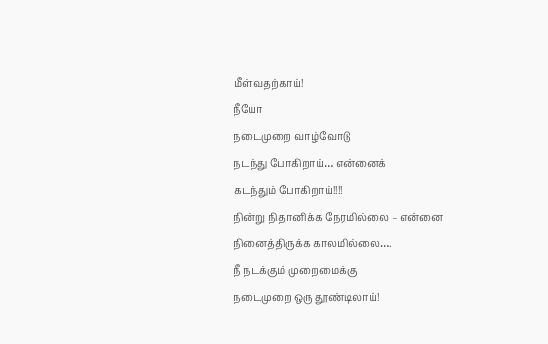மீள்வதற்காய்!
நீயோ
நடைமுறை வாழ்வோடு
நடந்து போகிறாய்… என்னைக்
கடந்தும் போகிறாய்!!!!
நின்று நிதானிக்க நேரமில்லை – என்னை
நினைத்திருக்க காலமில்லை….
நீ நடக்கும் முறைமைக்கு
நடைமுறை ஒரு தூண்டிலாய்!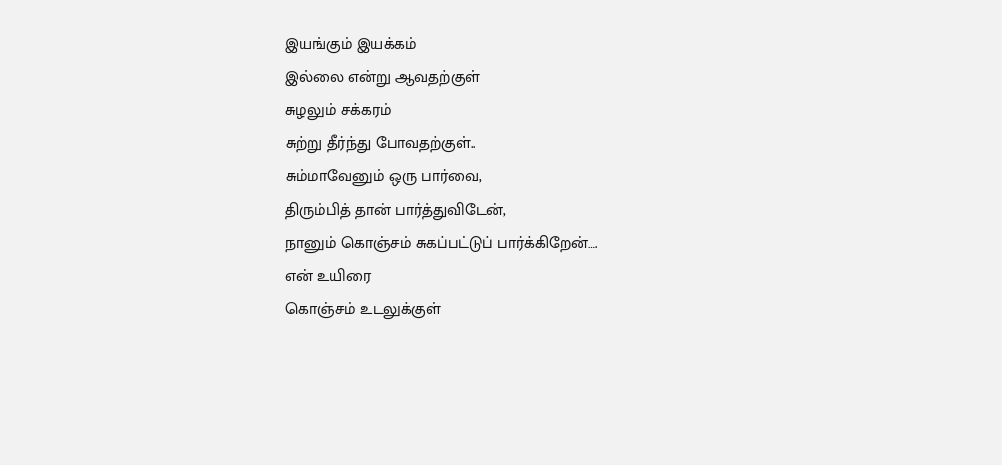இயங்கும் இயக்கம்
இல்லை என்று ஆவதற்குள்
சுழலும் சக்கரம்
சுற்று தீர்ந்து போவதற்குள்..
சும்மாவேனும் ஒரு பார்வை,
திரும்பித் தான் பார்த்துவிடேன்,
நானும் கொஞ்சம் சுகப்பட்டுப் பார்க்கிறேன்….
என் உயிரை
கொஞ்சம் உடலுக்குள்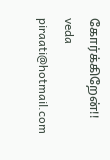கோர்க்கிறேன்!!
veda
piraati@hotmail.com